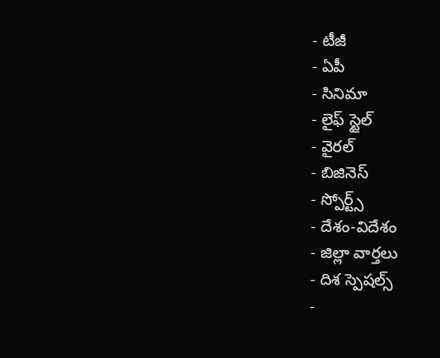- టీజీ
- ఏపీ
- సినిమా
- లైఫ్ స్టైల్
- వైరల్
- బిజినెస్
- స్పోర్ట్స్
- దేశం-విదేశం
- జిల్లా వార్తలు
- దిశ స్పెషల్స్
-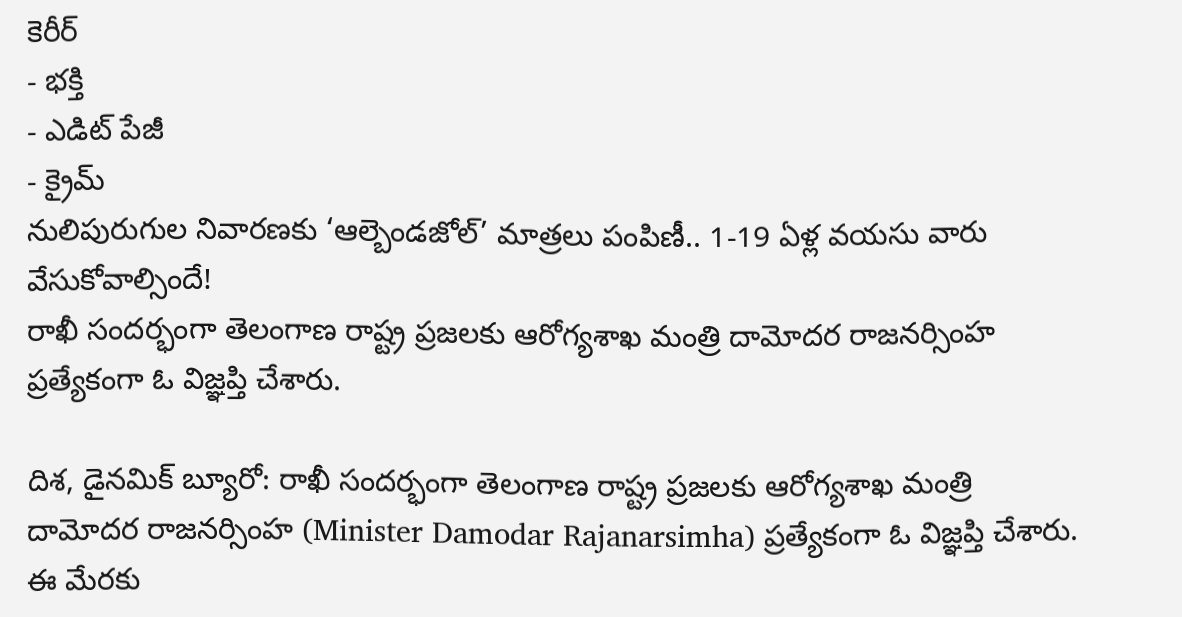కెరీర్
- భక్తి
- ఎడిట్ పేజీ
- క్రైమ్
నులిపురుగుల నివారణకు ‘ఆల్బెండజోల్’ మాత్రలు పంపిణీ.. 1-19 ఏళ్ల వయసు వారు వేసుకోవాల్సిందే!
రాఖీ సందర్భంగా తెలంగాణ రాష్ట్ర ప్రజలకు ఆరోగ్యశాఖ మంత్రి దామోదర రాజనర్సింహ ప్రత్యేకంగా ఓ విజ్ఞప్తి చేశారు.

దిశ, డైనమిక్ బ్యూరో: రాఖీ సందర్భంగా తెలంగాణ రాష్ట్ర ప్రజలకు ఆరోగ్యశాఖ మంత్రి దామోదర రాజనర్సింహ (Minister Damodar Rajanarsimha) ప్రత్యేకంగా ఓ విజ్ఞప్తి చేశారు. ఈ మేరకు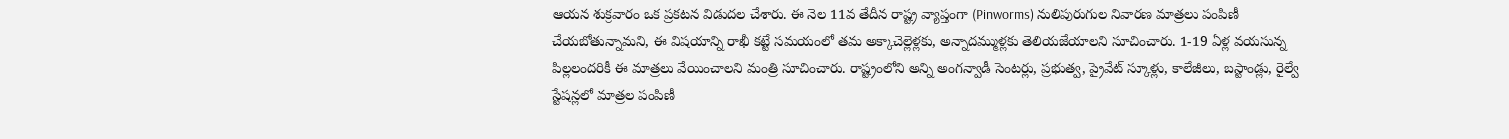ఆయన శుక్రవారం ఒక ప్రకటన విడుదల చేశారు. ఈ నెల 11వ తేదీన రాష్ట్ర వ్యాప్తంగా (Pinworms) నులిపురుగుల నివారణ మాత్రలు పంపిణీ చేయబోతున్నామని, ఈ విషయాన్ని రాఖీ కట్టే సమయంలో తమ అక్కాచెల్లెళ్లకు, అన్నాదమ్ముళ్లకు తెలియజేయాలని సూచించారు. 1-19 ఏళ్ల వయసున్న పిల్లలందరికీ ఈ మాత్రలు వేయించాలని మంత్రి సూచించారు. రాష్ట్రంలోని అన్ని అంగన్వాడీ సెంటర్లు, ప్రభుత్వ, ప్రైవేట్ స్కూళ్లు, కాలేజీలు, బస్టాండ్లు, రైల్వే స్టేషన్లలో మాత్రల పంపిణీ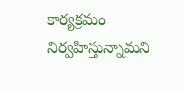కార్యక్రమం నిర్వహిస్తున్నామని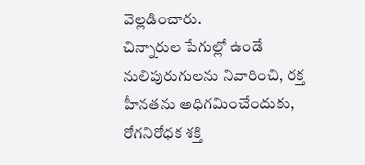వెల్లడించారు.
చిన్నారుల పేగుల్లో ఉండే నులిపురుగులను నివారించి, రక్త హీనతను అధిగమించేందుకు, రోగనిరోధక శక్తి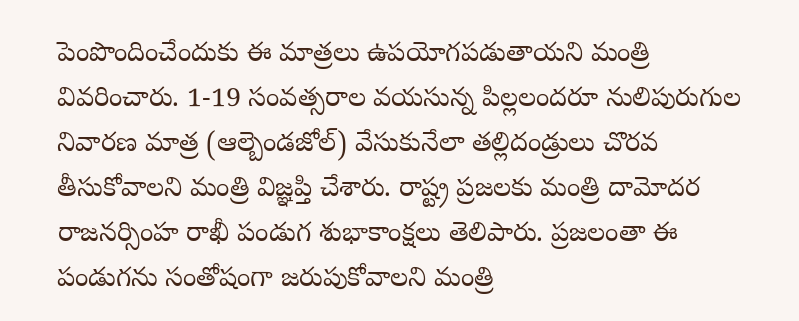పెంపొందించేందుకు ఈ మాత్రలు ఉపయోగపడుతాయని మంత్రి వివరించారు. 1-19 సంవత్సరాల వయసున్న పిల్లలందరూ నులిపురుగుల నివారణ మాత్ర (ఆల్బెండజోల్) వేసుకునేలా తల్లిదండ్రులు చొరవ తీసుకోవాలని మంత్రి విజ్ఞప్తి చేశారు. రాష్ట్ర ప్రజలకు మంత్రి దామోదర రాజనర్సింహ రాఖీ పండుగ శుభాకాంక్షలు తెలిపారు. ప్రజలంతా ఈ పండుగను సంతోషంగా జరుపుకోవాలని మంత్రి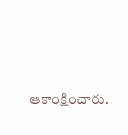ఆకాంక్షించారు.